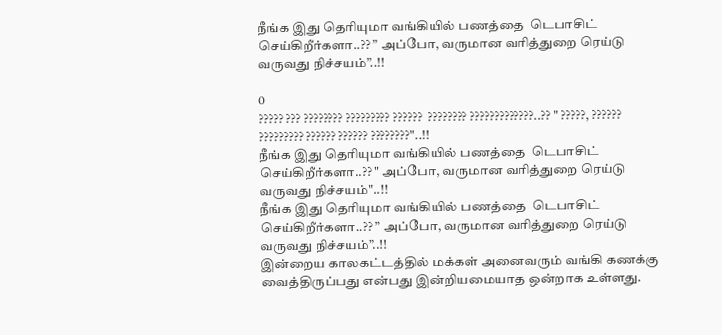நீங்க இது தெரியுமா வங்கியில் பணத்தை  டெபாசிட் செய்கிறீர்களா..?? ” அப்போ, வருமான வரித்துறை ரெய்டு வருவது நிச்சயம்”..!!

0
????? ??? ???????? ????????? ??????  ???????? ?????????????..?? " ?????, ?????? ????????? ?????? ?????? ????????"..!!
நீங்க இது தெரியுமா வங்கியில் பணத்தை  டெபாசிட் செய்கிறீர்களா..?? " அப்போ, வருமான வரித்துறை ரெய்டு வருவது நிச்சயம்"..!!
நீங்க இது தெரியுமா வங்கியில் பணத்தை  டெபாசிட் செய்கிறீர்களா..?? ” அப்போ, வருமான வரித்துறை ரெய்டு வருவது நிச்சயம்”..!!
இன்றைய காலகட்டத்தில் மக்கள் அனைவரும் வங்கி கணக்கு வைத்திருப்பது என்பது இன்றியமையாத ஒன்றாக உள்ளது.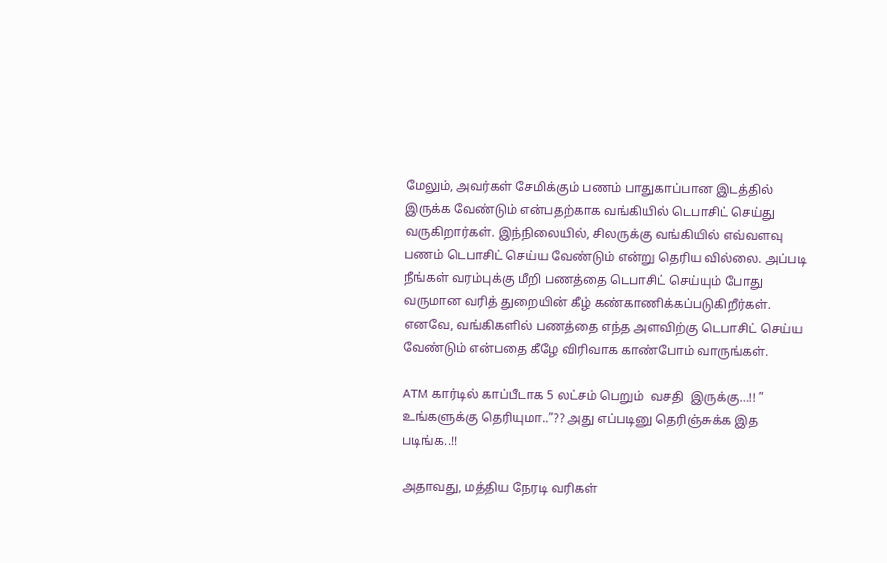மேலும், அவர்கள் சேமிக்கும் பணம் பாதுகாப்பான இடத்தில் இருக்க வேண்டும் என்பதற்காக வங்கியில் டெபாசிட் செய்து வருகிறார்கள். இந்நிலையில், சிலருக்கு வங்கியில் எவ்வளவு பணம் டெபாசிட் செய்ய வேண்டும் என்று தெரிய வில்லை. அப்படி நீங்கள் வரம்புக்கு மீறி பணத்தை டெபாசிட் செய்யும் போது வருமான வரித் துறையின் கீழ் கண்காணிக்கப்படுகிறீர்கள். எனவே, வங்கிகளில் பணத்தை எந்த அளவிற்கு டெபாசிட் செய்ய வேண்டும் என்பதை கீழே விரிவாக காண்போம் வாருங்கள்.

ATM கார்டில் காப்பீடாக 5 லட்சம் பெறும்  வசதி  இருக்கு…!! ” உங்களுக்கு தெரியுமா..”?? அது எப்படினு தெரிஞ்சுக்க இத படிங்க..!!

அதாவது, மத்திய நேரடி வரிகள்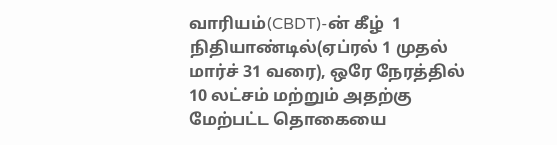வாரியம்(CBDT)-ன் கீழ்  1 நிதியாண்டில்(ஏப்ரல் 1 முதல் மார்ச் 31 வரை), ஒரே நேரத்தில் 10 லட்சம் மற்றும் அதற்கு மேற்பட்ட தொகையை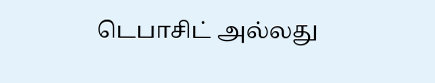டெபாசிட் அல்லது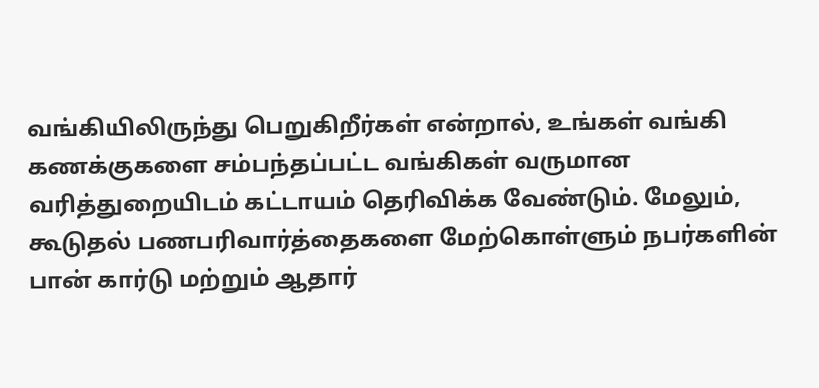வங்கியிலிருந்து பெறுகிறீர்கள் என்றால், உங்கள் வங்கி கணக்குகளை சம்பந்தப்பட்ட வங்கிகள் வருமான வரித்துறையிடம் கட்டாயம் தெரிவிக்க வேண்டும். மேலும், கூடுதல் பணபரிவார்த்தைகளை மேற்கொள்ளும் நபர்களின் பான் கார்டு மற்றும் ஆதார்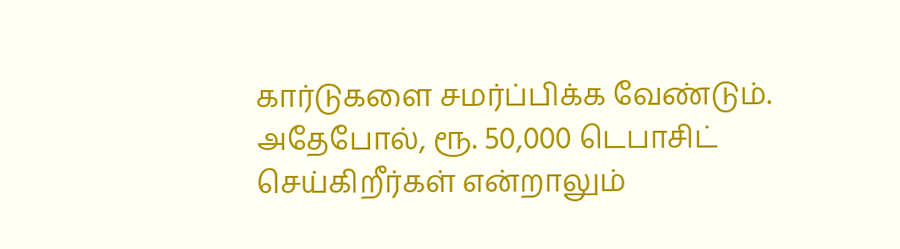கார்டுகளை சமர்ப்பிக்க வேண்டும்.  அதேபோல், ரூ. 50,000 டெபாசிட் செய்கிறீர்கள் என்றாலும்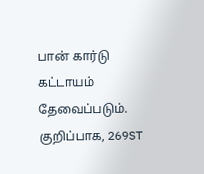பான் கார்டு கட்டாயம் தேவைப்படும். குறிப்பாக, 269ST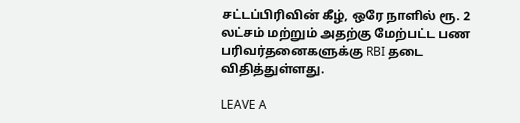சட்டப்பிரிவின் கீழ், ஒரே நாளில் ரூ. 2 லட்சம் மற்றும் அதற்கு மேற்பட்ட பண பரிவர்தனைகளுக்கு RBI தடை விதித்துள்ளது.

LEAVE A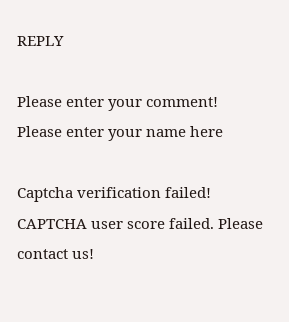REPLY

Please enter your comment!
Please enter your name here

Captcha verification failed!
CAPTCHA user score failed. Please contact us!